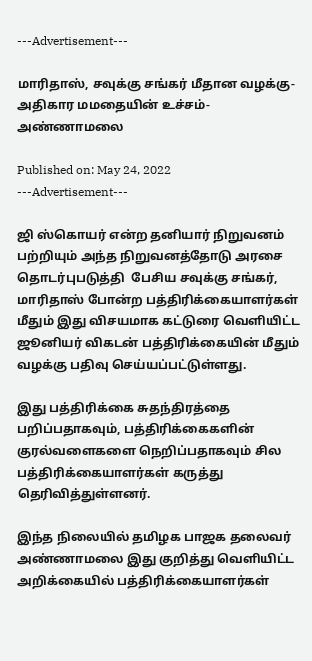---Advertisement---

மாரிதாஸ், சவுக்கு சங்கர் மீதான வழக்கு- அதிகார மமதையின் உச்சம்- அண்ணாமலை

Published on: May 24, 2022
---Advertisement---

ஜி ஸ்கொயர் என்ற தனியார் நிறுவனம் பற்றியும் அந்த நிறுவனத்தோடு அரசை தொடர்புபடுத்தி  பேசிய சவுக்கு சங்கர், மாரிதாஸ் போன்ற பத்திரிக்கையாளர்கள் மீதும் இது விசயமாக கட்டுரை வெளியிட்ட ஜூனியர் விகடன் பத்திரிக்கையின் மீதும் வழக்கு பதிவு செய்யப்பட்டுள்ளது.

இது பத்திரிக்கை சுதந்திரத்தை பறிப்பதாகவும், பத்திரிக்கைகளின் குரல்வளைகளை நெறிப்பதாகவும் சில பத்திரிக்கையாளர்கள் கருத்து தெரிவித்துள்ளனர்.

இந்த நிலையில் தமிழக பாஜக தலைவர் அண்ணாமலை இது குறித்து வெளியிட்ட அறிக்கையில் பத்திரிக்கையாளர்கள்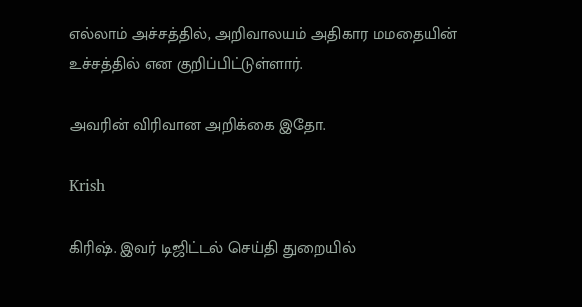எல்லாம் அச்சத்தில், அறிவாலயம் அதிகார மமதையின் உச்சத்தில் என குறிப்பிட்டுள்ளார்.

அவரின் விரிவான அறிக்கை இதோ.

Krish

கிரிஷ். இவர் டிஜிட்டல் செய்தி துறையில்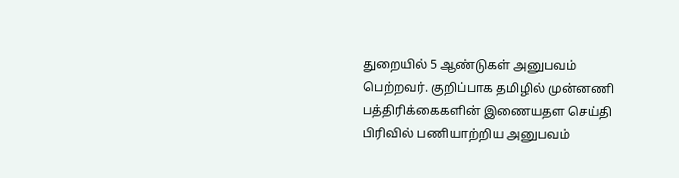துறையில் 5 ஆண்டுகள் அனுபவம் பெற்றவர். குறிப்பாக தமிழில் முன்னணி பத்திரிக்கைகளின் இணையதள செய்தி பிரிவில் பணியாற்றிய அனுபவம்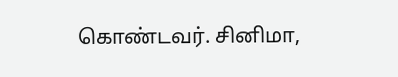கொண்டவர். சினிமா,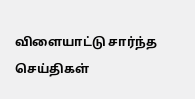விளையாட்டு சார்ந்த செய்திகள்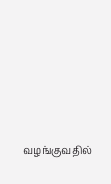வழங்குவதில்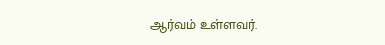ஆர்வம் உள்ளவர்.